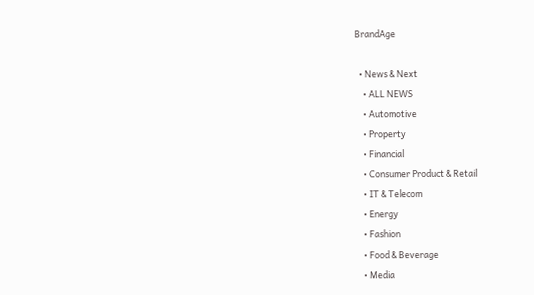BrandAge

  • News & Next
    • ALL NEWS
    • Automotive
    • Property
    • Financial
    • Consumer Product & Retail
    • IT & Telecom
    • Energy
    • Fashion
    • Food & Beverage
    • Media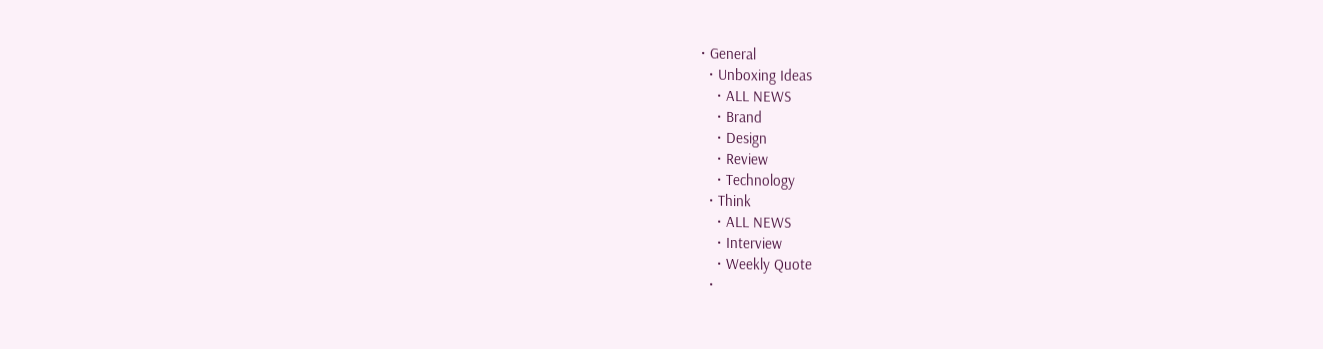• General
  • Unboxing Ideas
    • ALL NEWS
    • Brand
    • Design
    • Review
    • Technology
  • Think
    • ALL NEWS
    • Interview
    • Weekly Quote
  •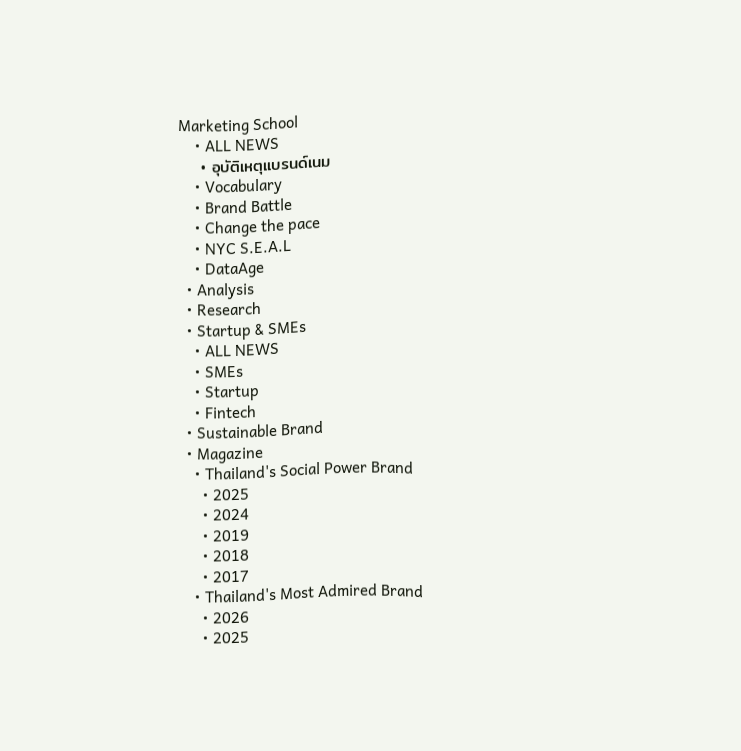Marketing School
    • ALL NEWS
    • อุบัติเหตุแบรนด์เนม
    • Vocabulary
    • Brand Battle
    • Change the pace
    • NYC S.E.A.L
    • DataAge
  • Analysis
  • Research
  • Startup & SMEs
    • ALL NEWS
    • SMEs
    • Startup
    • Fintech
  • Sustainable Brand
  • Magazine
    • Thailand's Social Power Brand
      • 2025
      • 2024
      • 2019
      • 2018
      • 2017
    • Thailand's Most Admired Brand
      • 2026
      • 2025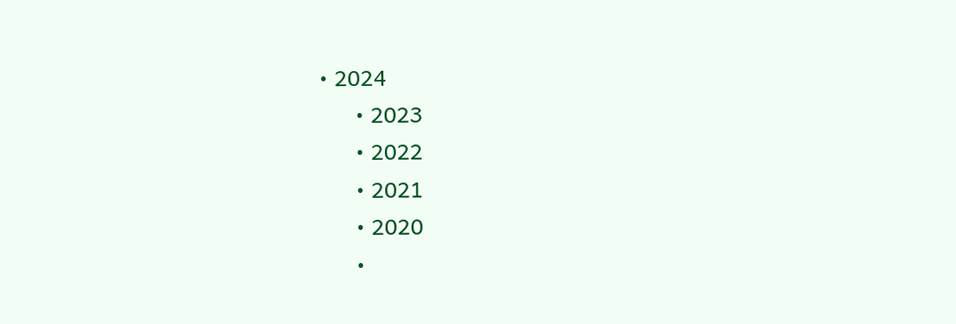• 2024
      • 2023
      • 2022
      • 2021
      • 2020
      •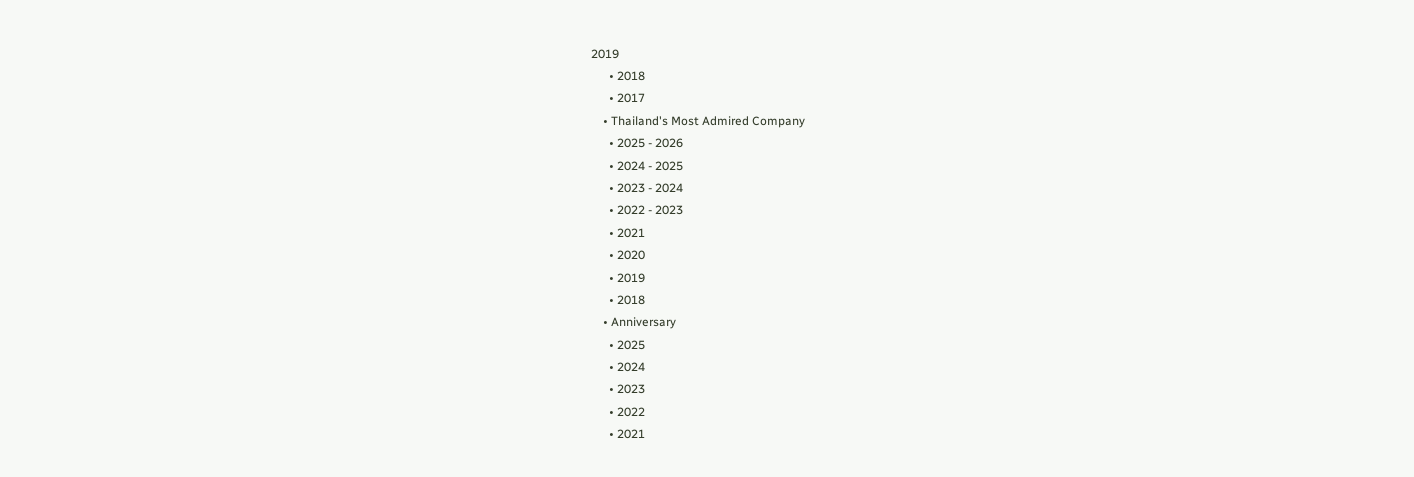2019
      • 2018
      • 2017
    • Thailand's Most Admired Company
      • 2025 - 2026
      • 2024 - 2025
      • 2023 - 2024
      • 2022 - 2023
      • 2021
      • 2020
      • 2019
      • 2018
    • Anniversary
      • 2025
      • 2024
      • 2023
      • 2022
      • 2021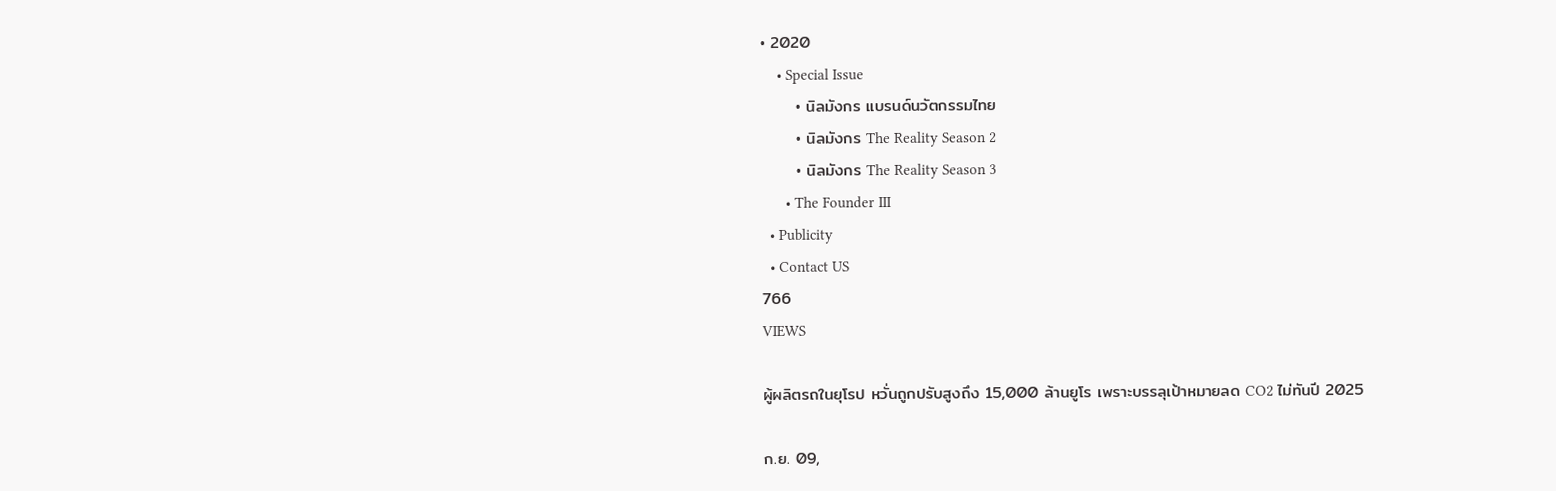• 2020
    • Special Issue
      • นิลมังกร แบรนด์นวัตกรรมไทย
      • นิลมังกร The Reality Season 2
      • นิลมังกร The Reality Season 3
      • The Founder III
  • Publicity
  • Contact US
766
VIEWS

ผู้ผลิตรถในยุโรป หวั่นถูกปรับสูงถึง 15,000 ล้านยูโร เพราะบรรลุเป้าหมายลด CO2 ไม่ทันปี 2025

ก.ย. 09,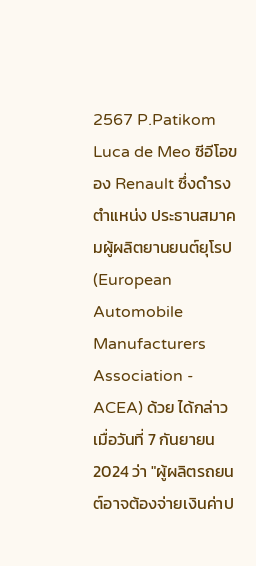2567 P.Patikom
Luca de Meo ซีอีโอของ Renault ซึ่งดำรงตำแหน่ง ประธานสมาคมผู้ผลิตยานยนต์ยุโรป (European Automobile Manufacturers Association - ACEA) ด้วย ได้กล่าวเมื่อวันที่ 7 กันยายน 2024 ว่า "ผู้ผลิตรถยนต์อาจต้องจ่ายเงินค่าป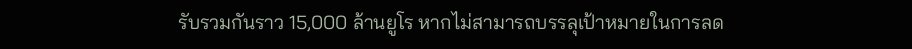รับรวมกันราว 15,000 ล้านยูโร หากไม่สามารถบรรลุเป้าหมายในการลด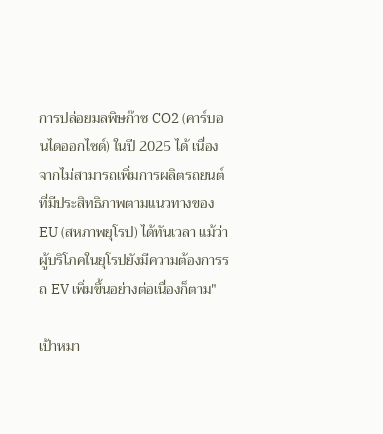การปล่อยมลพิษก๊าซ CO2 (คาร์บอนไดออกไซด์) ในปี 2025 ได้ เนื่องจากไม่สามารถเพิ่มการผลิตรถยนต์ที่มีประสิทธิภาพตามแนวทางของ EU (สหภาพยุโรป) ได้ทันเวลา แม้ว่าผู้บริโภคในยุโรปยังมีความต้องการรถ EV เพิ่มขึ้นอย่างต่อเนื่องก็ตาม"

เป้าหมา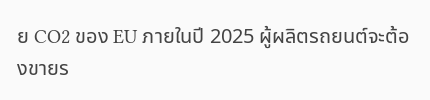ย CO2 ของ EU ภายในปี 2025 ผู้ผลิตรถยนต์จะต้องขายร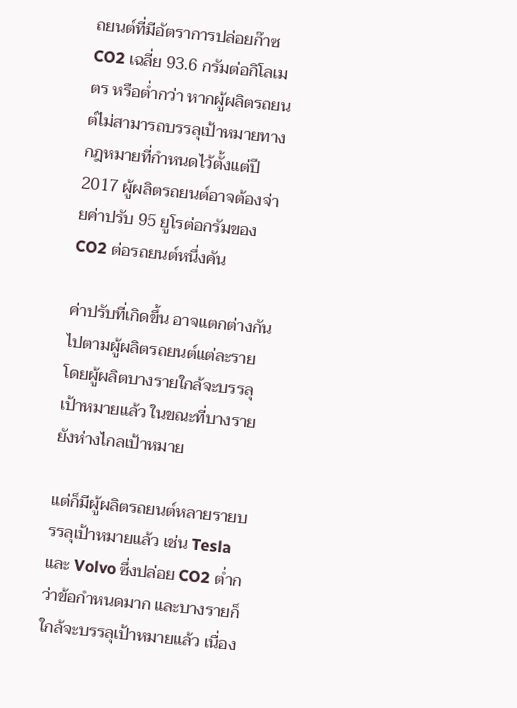ถยนต์ที่มีอัตราการปล่อยก๊าซ CO2 เฉลี่ย 93.6 กรัมต่อกิโลเมตร หรือต่ำกว่า หากผู้ผลิตรถยนต์ไม่สามารถบรรลุเป้าหมายทางกฎหมายที่กำหนดไว้ตั้งแต่ปี 2017 ผู้ผลิตรถยนต์อาจต้องจ่ายค่าปรับ 95 ยูโรต่อกรัมของ CO2 ต่อรถยนต์หนึ่งคัน

ค่าปรับที่เกิดขึ้น อาจแตกต่างกันไปตามผู้ผลิตรถยนต์แต่ละราย โดยผู้ผลิตบางรายใกล้จะบรรลุเป้าหมายแล้ว ในขณะที่บางรายยังห่างไกลเป้าหมาย

แต่ก็มีผู้ผลิตรถยนต์หลายรายบรรลุเป้าหมายแล้ว เช่น Tesla และ Volvo ซึ่งปล่อย CO2 ต่ำกว่าข้อกำหนดมาก และบางรายก็ใกล้จะบรรลุเป้าหมายแล้ว เนื่อง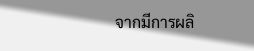จากมีการผลิ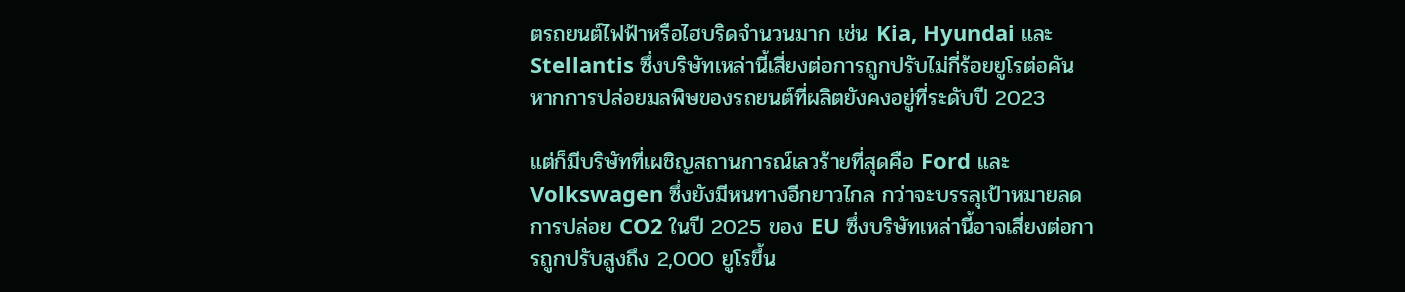ตรถยนต์ไฟฟ้าหรือไฮบริดจำนวนมาก เช่น Kia, Hyundai และ Stellantis ซึ่งบริษัทเหล่านี้เสี่ยงต่อการถูกปรับไม่กี่ร้อยยูโรต่อคัน หากการปล่อยมลพิษของรถยนต์ที่ผลิตยังคงอยู่ที่ระดับปี 2023

แต่ก็มีบริษัทที่เผชิญสถานการณ์เลวร้ายที่สุดคือ Ford และ Volkswagen ซึ่งยังมีหนทางอีกยาวไกล กว่าจะบรรลุเป้าหมายลดการปล่อย CO2 ในปี 2025 ของ EU ซึ่งบริษัทเหล่านี้อาจเสี่ยงต่อการถูกปรับสูงถึง 2,000 ยูโรขึ้น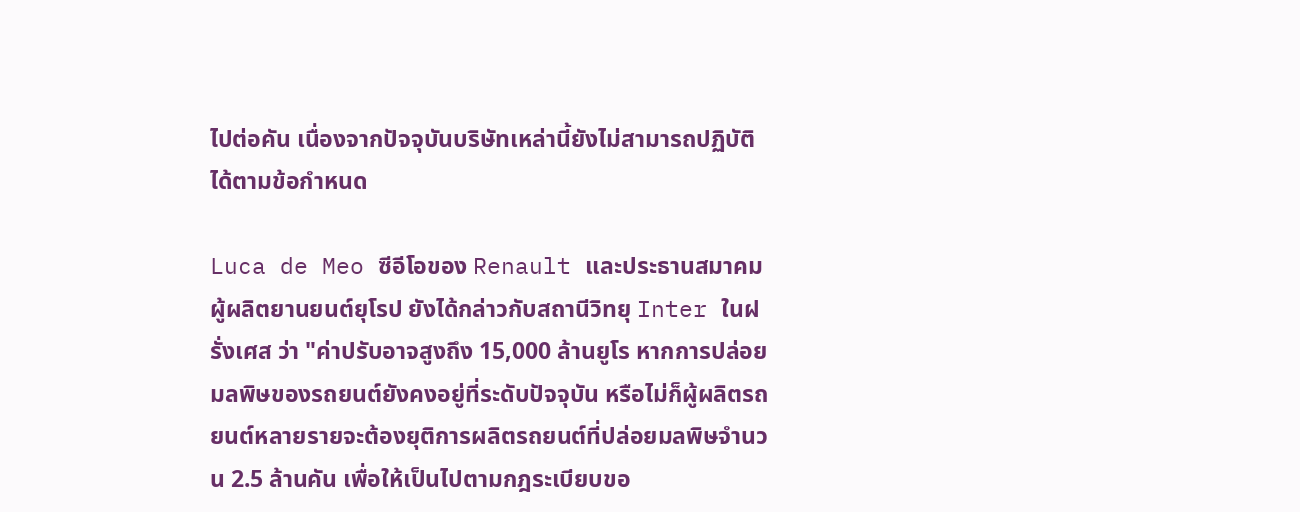ไปต่อคัน เนื่องจากปัจจุบันบริษัทเหล่านี้ยังไม่สามารถปฏิบัติได้ตามข้อกำหนด

Luca de Meo ซีอีโอของ Renault และประธานสมาคมผู้ผลิตยานยนต์ยุโรป ยังได้กล่าวกับสถานีวิทยุ Inter ในฝรั่งเศส ว่า "ค่าปรับอาจสูงถึง 15,000 ล้านยูโร หากการปล่อยมลพิษของรถยนต์ยังคงอยู่ที่ระดับปัจจุบัน หรือไม่ก็ผู้ผลิตรถยนต์หลายรายจะต้องยุติการผลิตรถยนต์ที่ปล่อยมลพิษจำนวน 2.5 ล้านคัน เพื่อให้เป็นไปตามกฎระเบียบขอ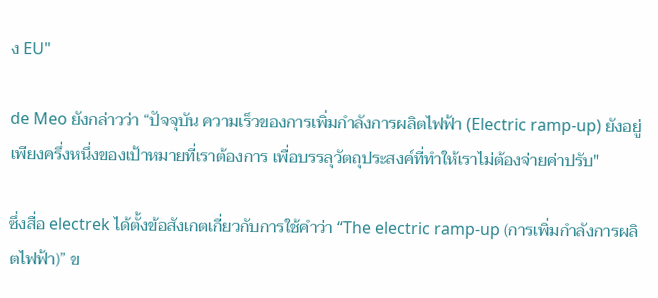ง EU"

de Meo ยังกล่าวว่า “ปัจจุบัน ความเร็วของการเพิ่มกำลังการผลิตไฟฟ้า (Electric ramp-up) ยังอยู่เพียงครึ่งหนึ่งของเป้าหมายที่เราต้องการ เพื่อบรรลุวัตถุประสงค์ที่ทำให้เราไม่ต้องจ่ายค่าปรับ"

ซึ่งสื่อ electrek ได้ตั้งข้อสังเกตเกี่ยวกับการใช้คำว่า “The electric ramp-up (การเพิ่มกำลังการผลิตไฟฟ้า)” ข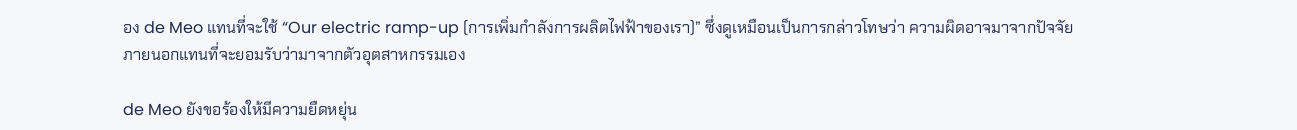อง de Meo แทนที่จะใช้ “Our electric ramp-up (การเพิ่มกำลังการผลิตไฟฟ้าของเรา)” ซึ่งดูเหมือนเป็นการกล่าวโทษว่า ความผิดอาจมาจากปัจจัยภายนอกแทนที่จะยอมรับว่ามาจากตัวอุตสาหกรรมเอง

de Meo ยังขอร้องให้มีความยืดหยุ่น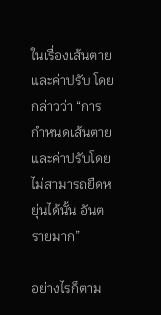ในเรื่องเส้นตายและค่าปรับ โดยกล่าวว่า “การกำหนดเส้นตายและค่าปรับโดยไม่สามารถยืดหยุ่นได้นั้น อันตรายมาก”

อย่างไรก็ตาม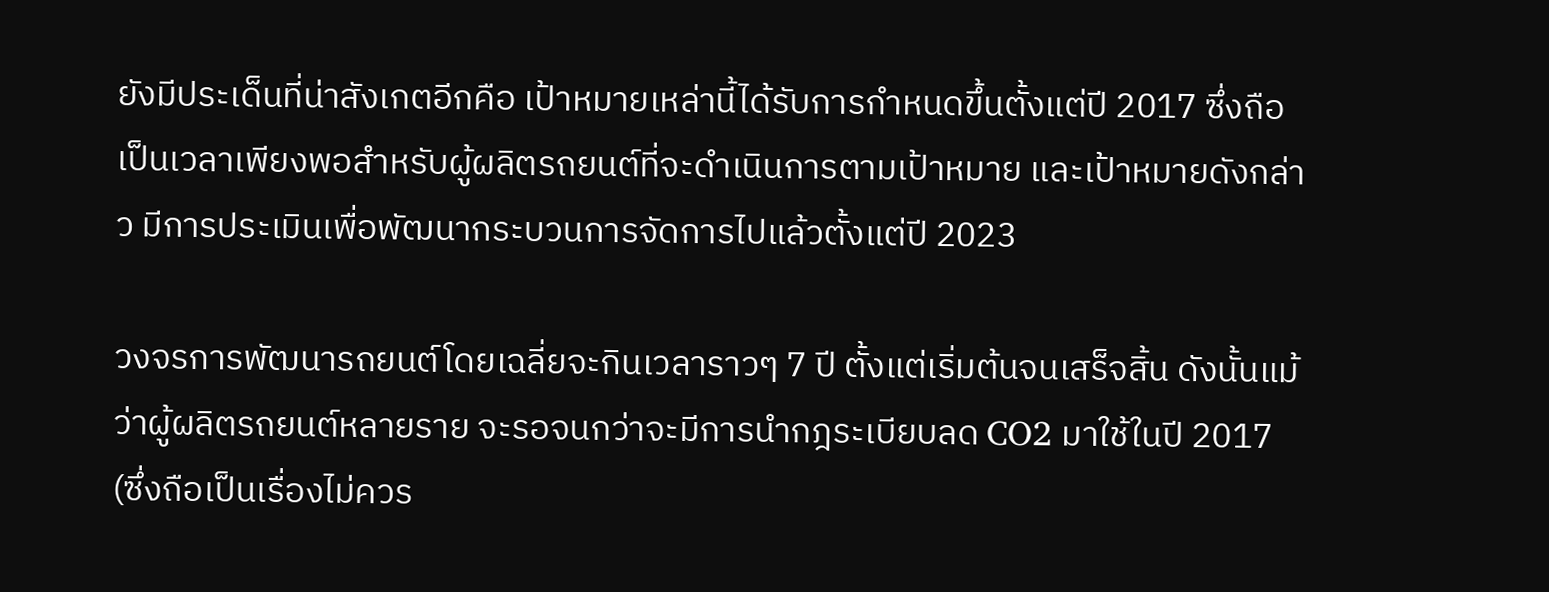ยังมีประเด็นที่น่าสังเกตอีกคือ เป้าหมายเหล่านี้ได้รับการกำหนดขึ้นตั้งแต่ปี 2017 ซึ่งถือเป็นเวลาเพียงพอสำหรับผู้ผลิตรถยนต์ที่จะดำเนินการตามเป้าหมาย และเป้าหมายดังกล่าว มีการประเมินเพื่อพัฒนากระบวนการจัดการไปแล้วตั้งแต่ปี 2023

วงจรการพัฒนารถยนต์โดยเฉลี่ยจะกินเวลาราวๆ 7 ปี ตั้งแต่เริ่มต้นจนเสร็จสิ้น ดังนั้นแม้ว่าผู้ผลิตรถยนต์หลายราย จะรอจนกว่าจะมีการนำกฎระเบียบลด CO2 มาใช้ในปี 2017 (ซึ่งถือเป็นเรื่องไม่ควร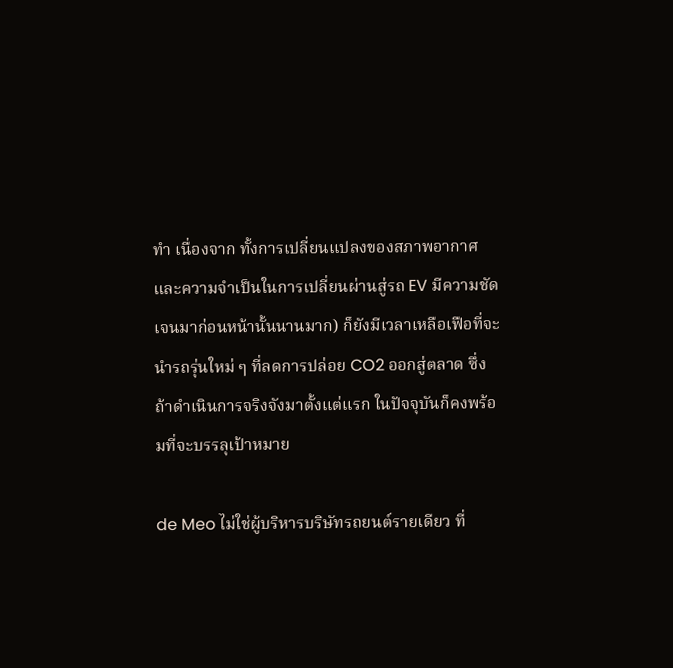ทำ เนื่องจาก ทั้งการเปลี่ยนแปลงของสภาพอากาศ และความจำเป็นในการเปลี่ยนผ่านสู่รถ EV มีความชัดเจนมาก่อนหน้านั้นนานมาก) ก็ยังมีเวลาเหลือเฟือที่จะนำรถรุ่นใหม่ ๆ ที่ลดการปล่อย CO2 ออกสู่ตลาด ซึ่งถ้าดำเนินการจริงจังมาตั้งแต่แรก ในปัจจุบันก็คงพร้อมที่จะบรรลุเป้าหมาย

de Meo ไม่ใช่ผู้บริหารบริษัทรถยนต์รายเดียว ที่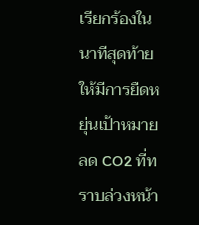เรียกร้องในนาทีสุดท้ายให้มีการยืดหยุ่นเป้าหมายลด CO2 ที่ทราบล่วงหน้า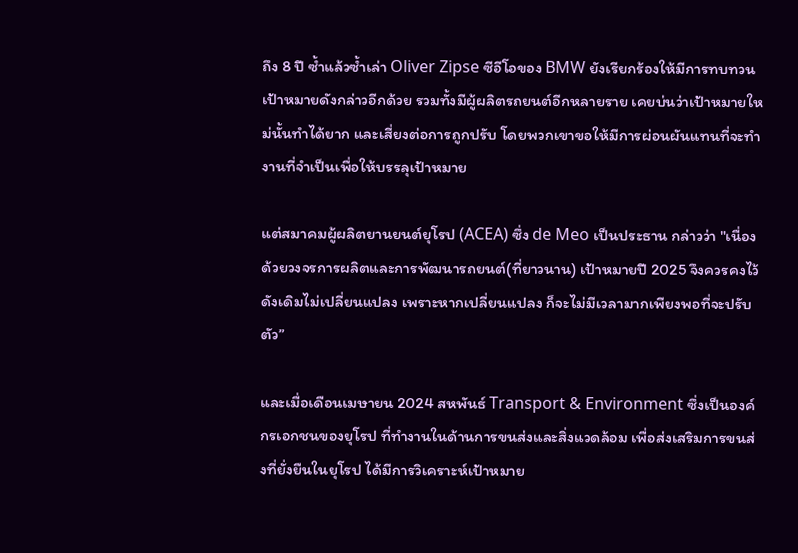ถึง 8 ปี ซ้ำแล้วซ้ำเล่า Oliver Zipse ซีอีโอของ BMW ยังเรียกร้องให้มีการทบทวน เป้าหมายดังกล่าวอีกด้วย รวมทั้งมีผู้ผลิตรถยนต์อีกหลายราย เคยบ่นว่าเป้าหมายใหม่นั้นทำได้ยาก และเสี่ยงต่อการถูกปรับ โดยพวกเขาขอให้มีการผ่อนผันแทนที่จะทำงานที่จำเป็นเพื่อให้บรรลุเป้าหมาย

แต่สมาคมผู้ผลิตยานยนต์ยุโรป (ACEA) ซึ่ง de Meo เป็นประธาน กล่าวว่า "เนื่องด้วยวงจรการผลิตและการพัฒนารถยนต์(ที่ยาวนาน) เป้าหมายปี 2025 จึงควรคงไว้ดังเดิมไม่เปลี่ยนแปลง เพราะหากเปลี่ยนแปลง ก็จะไม่มีเวลามากเพียงพอที่จะปรับตัว”

และเมื่อเดือนเมษายน 2024 สหพันธ์ Transport & Environment ซึ่งเป็นองค์กรเอกชนของยุโรป ที่ทำงานในด้านการขนส่งและสิ่งแวดล้อม เพื่อส่งเสริมการขนส่งที่ยั่งยืนในยุโรป ได้มีการวิเคราะห์เป้าหมาย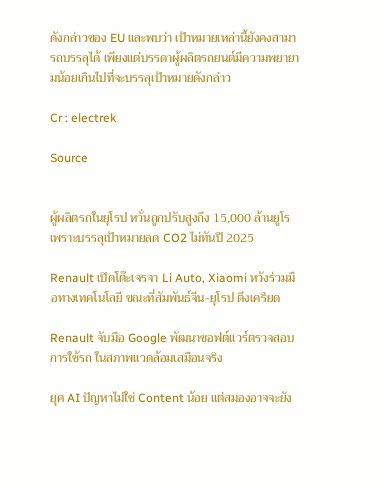ดังกล่าวของ EU และพบว่า เป้าหมายเหล่านี้ยังคงสามารถบรรลุได้ เพียงแต่บรรดาผู้ผลิตรถยนต์มีความพยายามน้อยเกินไปที่จะบรรลุเป้าหมายดังกล่าว

Cr : electrek

Source


ผู้ผลิตรถในยุโรป หวั่นถูกปรับสูงถึง 15,000 ล้านยูโร เพราะบรรลุเป้าหมายลด CO2 ไม่ทันปี 2025

Renault เปิดโต๊ะเจรจา Li Auto, Xiaomi หวังร่วมมือทางเทคโนโลยี ขณะที่สัมพันธ์จีน-ยุโรป ตึงเครียด

Renault จับมือ Google พัฒนาซอฟต์แวร์ตรวจสอบการใช้รถ ในสภาพแวดล้อมเสมือนจริง

ยุค AI ปัญหาไม่ใช่ Content น้อย แต่สมองอาจจะยัง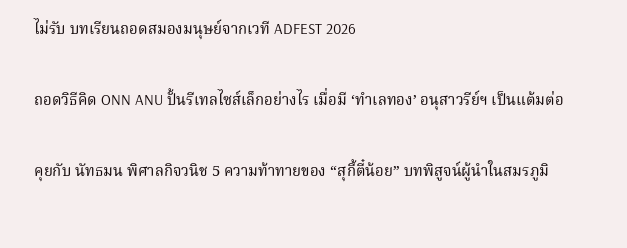ไม่รับ บทเรียนถอดสมองมนุษย์จากเวที ADFEST 2026

ถอดวิธีคิด ONN ANU ปั้นรีเทลไซส์เล็กอย่างไร เมื่อมี ‘ทำเลทอง’ อนุสาวรีย์ฯ เป็นแต้มต่อ

คุยกับ นัทธมน พิศาลกิจวนิช 5 ความท้าทายของ “สุกี้ตี๋น้อย” บทพิสูจน์ผู้นำในสมรภูมิ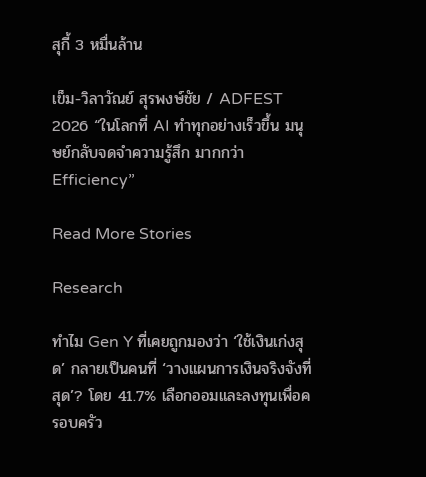สุกี้ 3 หมื่นล้าน

เข็ม-วิลาวัณย์ สุรพงษ์ชัย / ADFEST 2026 “ในโลกที่ AI ทำทุกอย่างเร็วขึ้น มนุษย์กลับจดจำความรู้สึก มากกว่า Efficiency”

Read More Stories

Research

ทำไม Gen Y ที่เคยถูกมองว่า ‘ใช้เงินเก่งสุด’ กลายเป็นคนที่ ‘วางแผนการเงินจริงจังที่สุด’? โดย 41.7% เลือกออมและลงทุนเพื่อครอบครัว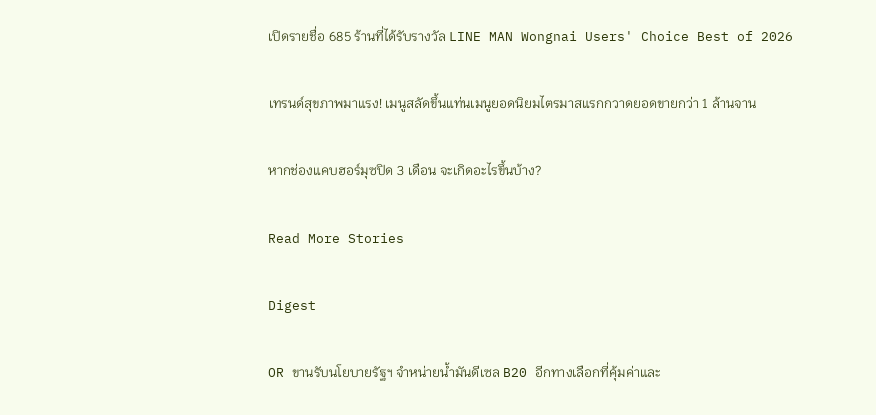เปิดรายชื่อ 685 ร้านที่ได้รับรางวัล LINE MAN Wongnai Users' Choice Best of 2026

เทรนด์สุขภาพมาแรง! เมนูสลัดขึ้นแท่นเมนูยอดนิยมไตรมาสแรกกวาดยอดขายกว่า 1 ล้านจาน

หากช่องแคบฮอร์มุซปิด 3 เดือน จะเกิดอะไรขึ้นบ้าง?

Read More Stories

Digest

OR ขานรับนโยบายรัฐฯ จำหน่ายน้ำมันดีเซล B20 อีกทางเลือกที่คุ้มค่าและ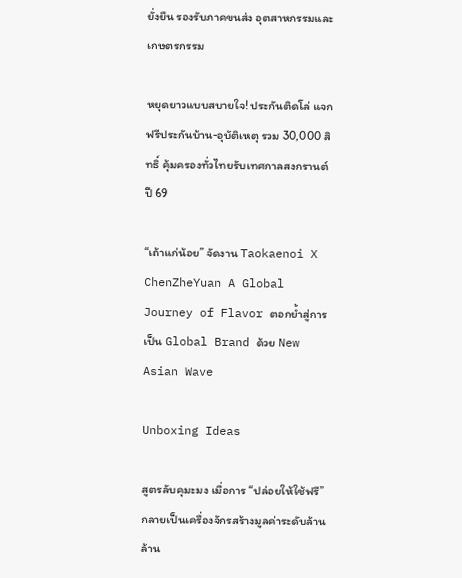ยั่งยืน รองรับภาคขนส่ง อุตสาหกรรมและเกษตรกรรม

หยุดยาวแบบสบายใจ! ประกันติดโล่ แจกฟรีประกันบ้าน-อุบัติเหตุ รวม 30,000 สิทธิ์ คุ้มครองทั่วไทยรับเทศกาลสงกรานต์ปี 69

“เถ้าแก่น้อย” จัดงาน Taokaenoi X ChenZheYuan A Global Journey of Flavor ตอกย้ำสู่การเป็น Global Brand ด้วย New Asian Wave

Unboxing Ideas

สูตรลับคุมะมง เมื่อการ “ปล่อยให้ใช้ฟรี” กลายเป็นเครื่องจักรสร้างมูลค่าระดับล้านล้าน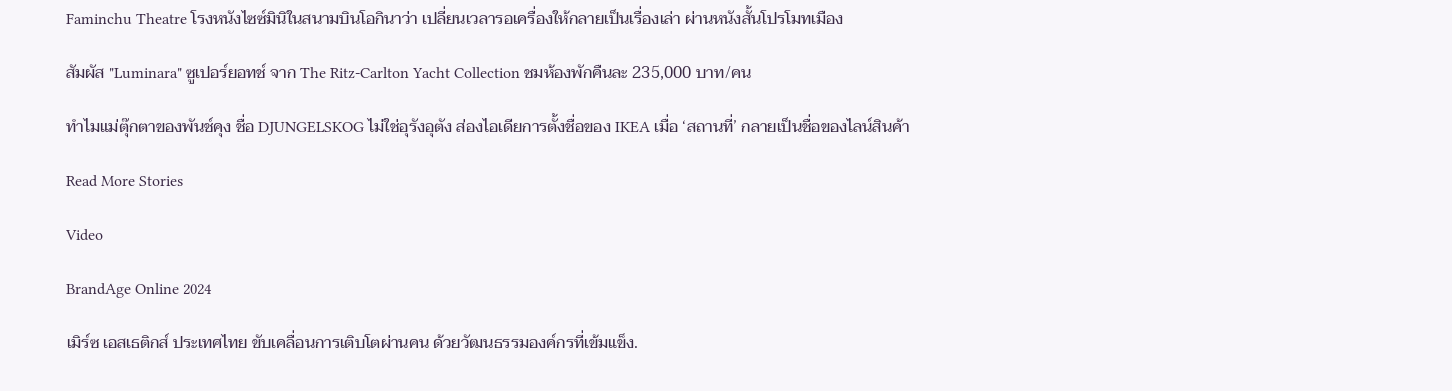Faminchu Theatre โรงหนังไซซ์มินิในสนามบินโอกินาว่า เปลี่ยนเวลารอเครื่องให้กลายเป็นเรื่องเล่า ผ่านหนังสั้นโปรโมทเมือง

สัมผัส "Luminara" ซูเปอร์ยอทช์ จาก The Ritz-Carlton Yacht Collection ชมห้องพักคืนละ 235,000 บาท/คน

ทำไมแม่ตุ๊กตาของพันช์คุง ชื่อ DJUNGELSKOG ไม่ใช่อุรังอุตัง ส่องไอเดียการตั้งชื่อของ IKEA เมื่อ ‘สถานที่’ กลายเป็นชื่อของไลน์สินค้า

Read More Stories

Video

BrandAge Online 2024

เมิร์ซ เอสเธติกส์ ประเทศไทย ขับเคลื่อนการเติบโตผ่านคน ด้วยวัฒนธรรมองค์กรที่เข้มแข็ง.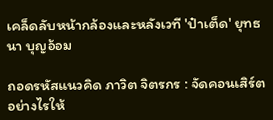เคล็ดลับหน้ากล้องและหลังเวที 'ป๋าเต็ด' ยุทธนา บุญอ้อม

ถอดรหัสแนวคิด ภาวิต จิตรกร : จัดคอนเสิร์ตอย่างไรให้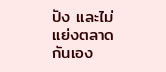ปัง และไม่แย่งตลาดกันเอง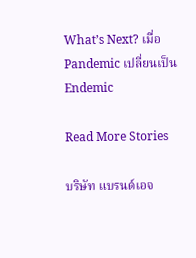What’s Next? เมื่อ Pandemic เปลี่ยนเป็น Endemic

Read More Stories

บริษัท แบรนด์เอจ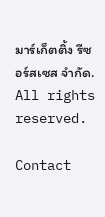มาร์เก็ตติ้ง รีซอร์สเซส จำกัด.
All rights reserved.

Contact